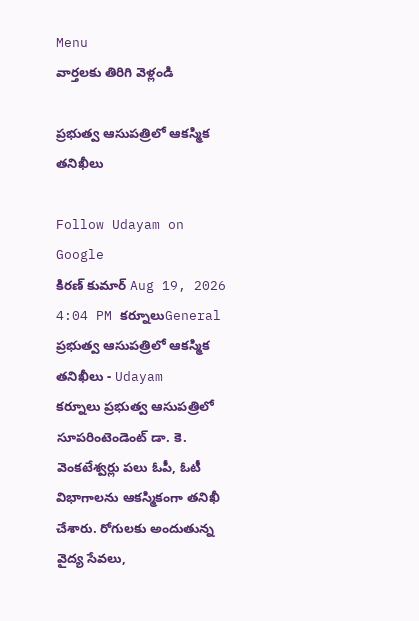Menu
వార్తలకు తిరిగి వెళ్లండి

ప్రభుత్వ ఆసుపత్రిలో ఆకస్మిక తనిఖీలు

Follow Udayam on Google
కిరణ్ కుమార్ Aug 19, 2026 4:04 PM కర్నూలుGeneral
ప్రభుత్వ ఆసుపత్రిలో ఆకస్మిక తనిఖీలు - Udayam
కర్నూలు ప్రభుత్వ ఆసుపత్రిలో సూపరింటెండెంట్ డా. కె. వెంకటేశ్వర్లు పలు ఓపీ, ఓటీ విభాగాలను ఆకస్మికంగా తనిఖీ చేశారు. రోగులకు అందుతున్న వైద్య సేవలు,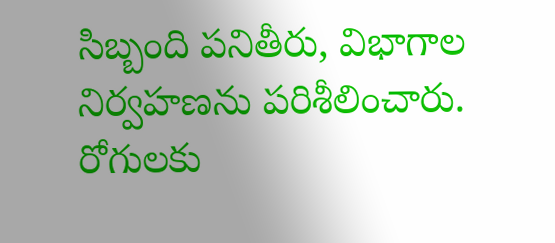సిబ్బంది పనితీరు, విభాగాల నిర్వహణను పరిశీలించారు. రోగులకు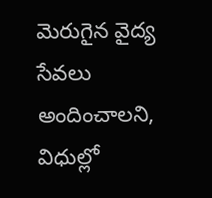మెరుగైన వైద్య సేవలు అందించాలని, విధుల్లో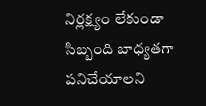నిర్లక్ష్యం లేకుండా సిబ్బంది బాధ్యతగా పనిచేయాలని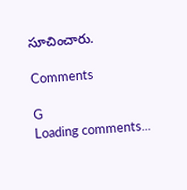సూచించారు.

Comments

G
Loading comments...